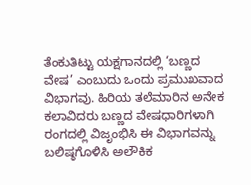ತೆಂಕುತಿಟ್ಟು ಯಕ್ಷಗಾನದಲ್ಲಿ ‘ಬಣ್ಣದ ವೇಷ’ ಎಂಬುದು ಒಂದು ಪ್ರಮುಖವಾದ ವಿಭಾಗವು. ಹಿರಿಯ ತಲೆಮಾರಿನ ಅನೇಕ ಕಲಾವಿದರು ಬಣ್ಣದ ವೇಷಧಾರಿಗಳಾಗಿ ರಂಗದಲ್ಲಿ ವಿಜೃಂಭಿಸಿ ಈ ವಿಭಾಗವನ್ನು ಬಲಿಷ್ಠಗೊಳಿಸಿ ಅಲೌಕಿಕ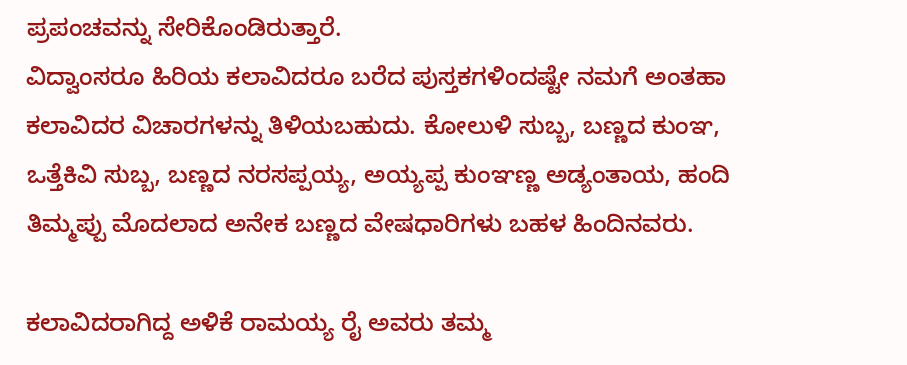ಪ್ರಪಂಚವನ್ನು ಸೇರಿಕೊಂಡಿರುತ್ತಾರೆ.
ವಿದ್ವಾಂಸರೂ ಹಿರಿಯ ಕಲಾವಿದರೂ ಬರೆದ ಪುಸ್ತಕಗಳಿಂದಷ್ಟೇ ನಮಗೆ ಅಂತಹಾ ಕಲಾವಿದರ ವಿಚಾರಗಳನ್ನು ತಿಳಿಯಬಹುದು. ಕೋಲುಳಿ ಸುಬ್ಬ, ಬಣ್ಣದ ಕುಂಞ, ಒತ್ತೆಕಿವಿ ಸುಬ್ಬ, ಬಣ್ಣದ ನರಸಪ್ಪಯ್ಯ, ಅಯ್ಯಪ್ಪ ಕುಂಞಣ್ಣ ಅಡ್ಯಂತಾಯ, ಹಂದಿ ತಿಮ್ಮಪ್ಪು ಮೊದಲಾದ ಅನೇಕ ಬಣ್ಣದ ವೇಷಧಾರಿಗಳು ಬಹಳ ಹಿಂದಿನವರು.

ಕಲಾವಿದರಾಗಿದ್ದ ಅಳಿಕೆ ರಾಮಯ್ಯ ರೈ ಅವರು ತಮ್ಮ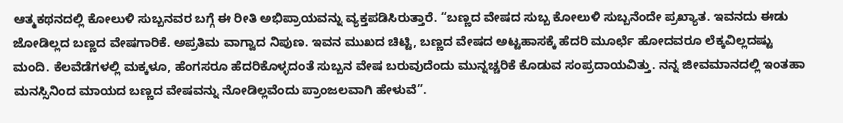ಆತ್ಮಕಥನದಲ್ಲಿ ಕೋಲುಳಿ ಸುಬ್ಬನವರ ಬಗ್ಗೆ ಈ ರೀತಿ ಅಭಿಪ್ರಾಯವನ್ನು ವ್ಯಕ್ತಪಡಿಸಿರುತ್ತಾರೆ. “ಬಣ್ಣದ ವೇಷದ ಸುಬ್ಬ ಕೋಲುಳಿ ಸುಬ್ಬನೆಂದೇ ಪ್ರಖ್ಯಾತ. ಇವನದು ಈಡು ಜೋಡಿಲ್ಲದ ಬಣ್ಣದ ವೇಷಗಾರಿಕೆ. ಅಪ್ರತಿಮ ವಾಗ್ವಾದ ನಿಪುಣ. ಇವನ ಮುಖದ ಚಿಟ್ಟಿ, ಬಣ್ಣದ ವೇಷದ ಅಟ್ಟಹಾಸಕ್ಕೆ ಹೆದರಿ ಮೂರ್ಛೆ ಹೋದವರೂ ಲೆಕ್ಕವಿಲ್ಲದಷ್ಟು ಮಂದಿ. ಕೆಲವೆಡೆಗಳಲ್ಲಿ ಮಕ್ಕಳೂ, ಹೆಂಗಸರೂ ಹೆದರಿಕೊಳ್ಳದಂತೆ ಸುಬ್ಬನ ವೇಷ ಬರುವುದೆಂದು ಮುನ್ನಚ್ಚರಿಕೆ ಕೊಡುವ ಸಂಪ್ರದಾಯವಿತ್ತು. ನನ್ನ ಜೀವಮಾನದಲ್ಲಿ ಇಂತಹಾ ಮನಸ್ಸಿನಿಂದ ಮಾಯದ ಬಣ್ಣದ ವೇಷವನ್ನು ನೋಡಿಲ್ಲವೆಂದು ಪ್ರಾಂಜಲವಾಗಿ ಹೇಳುವೆ”.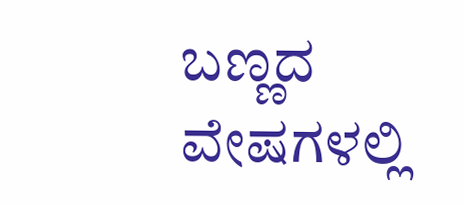ಬಣ್ಣದ ವೇಷಗಳಲ್ಲಿ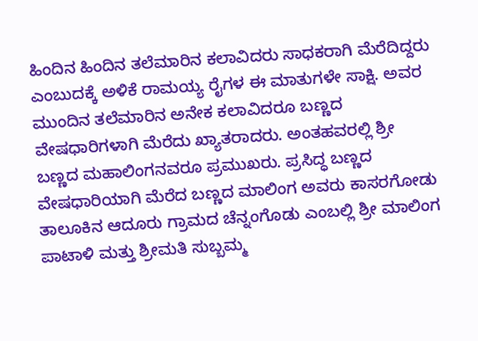ಹಿಂದಿನ ಹಿಂದಿನ ತಲೆಮಾರಿನ ಕಲಾವಿದರು ಸಾಧಕರಾಗಿ ಮೆರೆದಿದ್ದರು ಎಂಬುದಕ್ಕೆ ಅಳಿಕೆ ರಾಮಯ್ಯ ರೈಗಳ ಈ ಮಾತುಗಳೇ ಸಾಕ್ಷಿ. ಅವರ ಮುಂದಿನ ತಲೆಮಾರಿನ ಅನೇಕ ಕಲಾವಿದರೂ ಬಣ್ಣದ ವೇಷಧಾರಿಗಳಾಗಿ ಮೆರೆದು ಖ್ಯಾತರಾದರು. ಅಂತಹವರಲ್ಲಿ ಶ್ರೀ ಬಣ್ಣದ ಮಹಾಲಿಂಗನವರೂ ಪ್ರಮುಖರು. ಪ್ರಸಿದ್ಧ ಬಣ್ಣದ ವೇಷಧಾರಿಯಾಗಿ ಮೆರೆದ ಬಣ್ಣದ ಮಾಲಿಂಗ ಅವರು ಕಾಸರಗೋಡು ತಾಲೂಕಿನ ಆದೂರು ಗ್ರಾಮದ ಚೆನ್ನಂಗೊಡು ಎಂಬಲ್ಲಿ ಶ್ರೀ ಮಾಲಿಂಗ ಪಾಟಾಳಿ ಮತ್ತು ಶ್ರೀಮತಿ ಸುಬ್ಬಮ್ಮ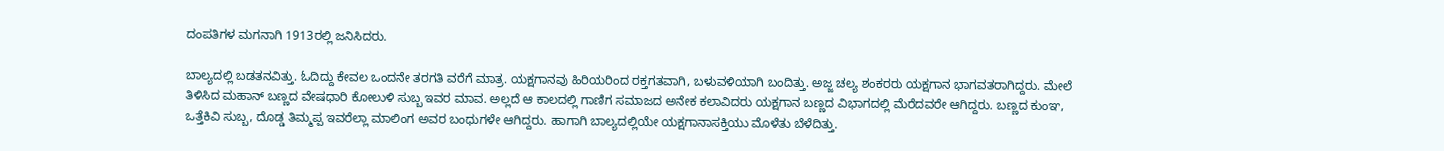ದಂಪತಿಗಳ ಮಗನಾಗಿ 1913ರಲ್ಲಿ ಜನಿಸಿದರು.

ಬಾಲ್ಯದಲ್ಲಿ ಬಡತನವಿತ್ತು. ಓದಿದ್ದು ಕೇವಲ ಒಂದನೇ ತರಗತಿ ವರೆಗೆ ಮಾತ್ರ. ಯಕ್ಷಗಾನವು ಹಿರಿಯರಿಂದ ರಕ್ತಗತವಾಗಿ, ಬಳುವಳಿಯಾಗಿ ಬಂದಿತ್ತು. ಅಜ್ಜ ಚಲ್ಯ ಶಂಕರರು ಯಕ್ಷಗಾನ ಭಾಗವತರಾಗಿದ್ದರು. ಮೇಲೆ ತಿಳಿಸಿದ ಮಹಾನ್ ಬಣ್ಣದ ವೇಷಧಾರಿ ಕೋಲುಳಿ ಸುಬ್ಬ ಇವರ ಮಾವ. ಅಲ್ಲದೆ ಆ ಕಾಲದಲ್ಲಿ ಗಾಣಿಗ ಸಮಾಜದ ಅನೇಕ ಕಲಾವಿದರು ಯಕ್ಷಗಾನ ಬಣ್ಣದ ವಿಭಾಗದಲ್ಲಿ ಮೆರೆದವರೇ ಆಗಿದ್ದರು. ಬಣ್ಣದ ಕುಂಞ, ಒತ್ತೆಕಿವಿ ಸುಬ್ಬ, ದೊಡ್ಡ ತಿಮ್ಮಪ್ಪ ಇವರೆಲ್ಲಾ ಮಾಲಿಂಗ ಅವರ ಬಂಧುಗಳೇ ಆಗಿದ್ದರು. ಹಾಗಾಗಿ ಬಾಲ್ಯದಲ್ಲಿಯೇ ಯಕ್ಷಗಾನಾಸಕ್ತಿಯು ಮೊಳೆತು ಬೆಳೆದಿತ್ತು.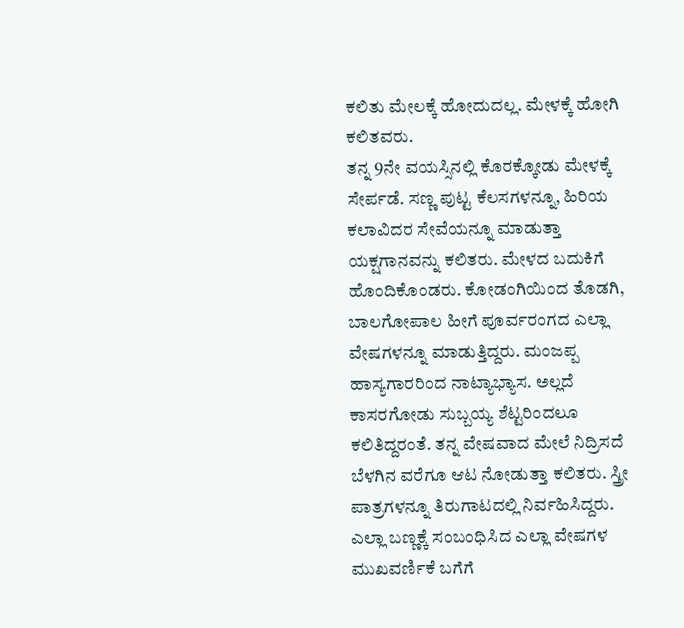ಕಲಿತು ಮೇಲಕ್ಕೆ ಹೋದುದಲ್ಲ. ಮೇಳಕ್ಕೆ ಹೋಗಿ ಕಲಿತವರು.
ತನ್ನ 9ನೇ ವಯಸ್ಸಿನಲ್ಲಿ ಕೊರಕ್ಕೋಡು ಮೇಳಕ್ಕೆ ಸೇರ್ಪಡೆ. ಸಣ್ಣ ಪುಟ್ಟ ಕೆಲಸಗಳನ್ನೂ, ಹಿರಿಯ ಕಲಾವಿದರ ಸೇವೆಯನ್ನೂ ಮಾಡುತ್ತಾ ಯಕ್ಷಗಾನವನ್ನು ಕಲಿತರು. ಮೇಳದ ಬದುಕಿಗೆ ಹೊಂದಿಕೊಂಡರು. ಕೋಡಂಗಿಯಿಂದ ತೊಡಗಿ, ಬಾಲಗೋಪಾಲ ಹೀಗೆ ಪೂರ್ವರಂಗದ ಎಲ್ಲಾ ವೇಷಗಳನ್ನೂ ಮಾಡುತ್ತಿದ್ದರು. ಮಂಜಪ್ಪ ಹಾಸ್ಯಗಾರರಿಂದ ನಾಟ್ಯಾಭ್ಯಾಸ. ಅಲ್ಲದೆ ಕಾಸರಗೋಡು ಸುಬ್ಬಯ್ಯ ಶೆಟ್ಟರಿಂದಲೂ ಕಲಿತಿದ್ದರಂತೆ. ತನ್ನ ವೇಷವಾದ ಮೇಲೆ ನಿದ್ರಿಸದೆ ಬೆಳಗಿನ ವರೆಗೂ ಆಟ ನೋಡುತ್ತಾ ಕಲಿತರು. ಸ್ತ್ರೀ ಪಾತ್ರಗಳನ್ನೂ ತಿರುಗಾಟದಲ್ಲಿ ನಿರ್ವಹಿಸಿದ್ದರು.
ಎಲ್ಲಾ ಬಣ್ಣಕ್ಕೆ ಸಂಬಂಧಿಸಿದ ಎಲ್ಲಾ ವೇಷಗಳ ಮುಖವರ್ಣಿಕೆ ಬಗೆಗೆ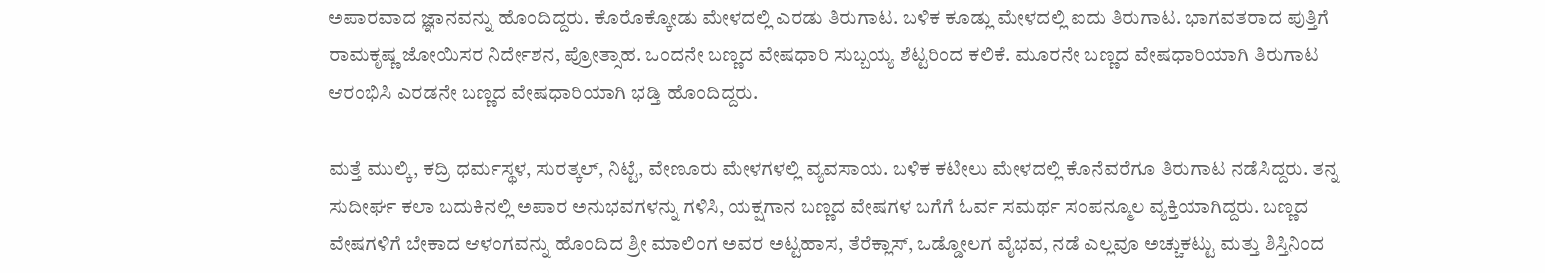ಅಪಾರವಾದ ಜ್ಞಾನವನ್ನು ಹೊಂದಿದ್ದರು. ಕೊರೊಕ್ಕೋಡು ಮೇಳದಲ್ಲಿ ಎರಡು ತಿರುಗಾಟ. ಬಳಿಕ ಕೂಡ್ಲು ಮೇಳದಲ್ಲಿ ಐದು ತಿರುಗಾಟ. ಭಾಗವತರಾದ ಪುತ್ತಿಗೆ ರಾಮಕೃಷ್ಣ ಜೋಯಿಸರ ನಿರ್ದೇಶನ, ಪ್ರೋತ್ಸಾಹ. ಒಂದನೇ ಬಣ್ಣದ ವೇಷಧಾರಿ ಸುಬ್ಬಯ್ಯ ಶೆಟ್ಟರಿಂದ ಕಲಿಕೆ. ಮೂರನೇ ಬಣ್ಣದ ವೇಷಧಾರಿಯಾಗಿ ತಿರುಗಾಟ ಆರಂಭಿಸಿ ಎರಡನೇ ಬಣ್ಣದ ವೇಷಧಾರಿಯಾಗಿ ಭಡ್ತಿ ಹೊಂದಿದ್ದರು.

ಮತ್ತೆ ಮುಲ್ಕಿ, ಕದ್ರಿ ಧರ್ಮಸ್ಥಳ, ಸುರತ್ಕಲ್, ನಿಟ್ಟೆ, ವೇಣೂರು ಮೇಳಗಳಲ್ಲಿ ವ್ಯವಸಾಯ. ಬಳಿಕ ಕಟೀಲು ಮೇಳದಲ್ಲಿ ಕೊನೆವರೆಗೂ ತಿರುಗಾಟ ನಡೆಸಿದ್ದರು. ತನ್ನ ಸುದೀರ್ಘ ಕಲಾ ಬದುಕಿನಲ್ಲಿ ಅಪಾರ ಅನುಭವಗಳನ್ನು ಗಳಿಸಿ, ಯಕ್ಷಗಾನ ಬಣ್ಣದ ವೇಷಗಳ ಬಗೆಗೆ ಓರ್ವ ಸಮರ್ಥ ಸಂಪನ್ಮೂಲ ವ್ಯಕ್ತಿಯಾಗಿದ್ದರು. ಬಣ್ಣದ ವೇಷಗಳಿಗೆ ಬೇಕಾದ ಆಳಂಗವನ್ನು ಹೊಂದಿದ ಶ್ರೀ ಮಾಲಿಂಗ ಅವರ ಅಟ್ಟಹಾಸ, ತೆರೆಕ್ಲಾಸ್, ಒಡ್ಡೋಲಗ ವೈಭವ, ನಡೆ ಎಲ್ಲವೂ ಅಚ್ಚುಕಟ್ಟು ಮತ್ತು ಶಿಸ್ತಿನಿಂದ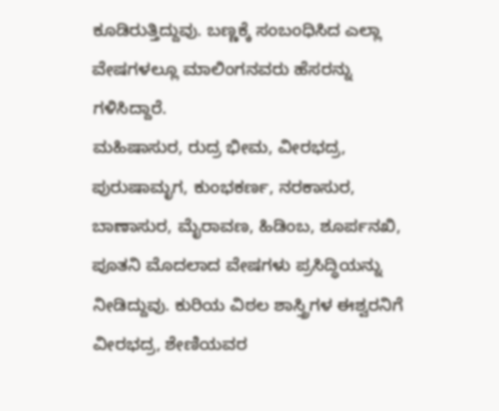ಕೂಡಿರುತ್ತಿದ್ದುವು. ಬಣ್ಣಕ್ಕೆ ಸಂಬಂಧಿಸಿದ ಎಲ್ಲಾ ವೇಷಗಳಲ್ಲೂ ಮಾಲಿಂಗನವರು ಹೆಸರನ್ನು ಗಳಿಸಿದ್ದಾರೆ.
ಮಹಿಷಾಸುರ, ರುದ್ರ ಭೀಮ, ವೀರಭದ್ರ, ಪುರುಷಾಮೃಗ, ಕುಂಭಕರ್ಣ, ನರಕಾಸುರ, ಬಾಣಾಸುರ, ಮೈರಾವಣ, ಹಿಡಿಂಬ, ಶೂರ್ಪನಖಿ, ಪೂತನಿ ಮೊದಲಾದ ವೇಷಗಳು ಪ್ರಸಿದ್ಧಿಯನ್ನು ನೀಡಿದ್ದುವು. ಕುರಿಯ ವಿಠಲ ಶಾಸ್ತ್ರಿಗಳ ಈಶ್ವರನಿಗೆ ವೀರಭದ್ರ, ಶೇಣಿಯವರ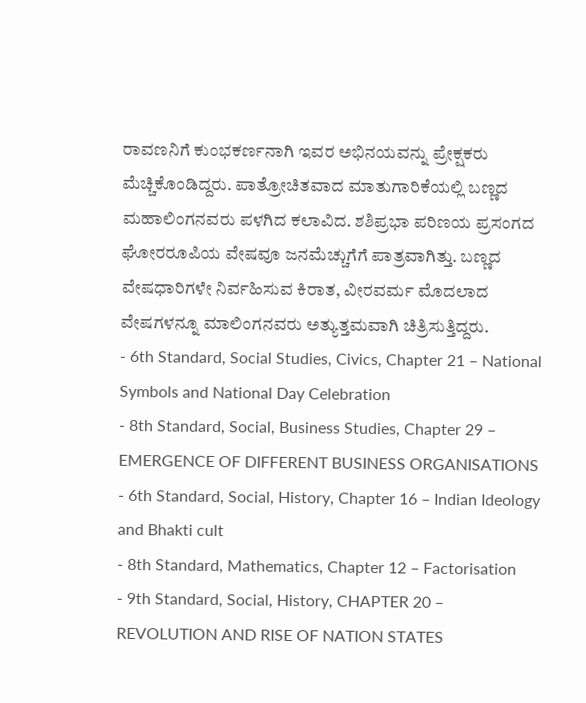ರಾವಣನಿಗೆ ಕುಂಭಕರ್ಣನಾಗಿ ಇವರ ಅಭಿನಯವನ್ನು ಪ್ರೇಕ್ಷಕರು ಮೆಚ್ಚಿಕೊಂಡಿದ್ದರು. ಪಾತ್ರೋಚಿತವಾದ ಮಾತುಗಾರಿಕೆಯಲ್ಲಿ ಬಣ್ಣದ ಮಹಾಲಿಂಗನವರು ಪಳಗಿದ ಕಲಾವಿದ. ಶಶಿಪ್ರಭಾ ಪರಿಣಯ ಪ್ರಸಂಗದ ಘೋರರೂಪಿಯ ವೇಷವೂ ಜನಮೆಚ್ಚುಗೆಗೆ ಪಾತ್ರವಾಗಿತ್ತು. ಬಣ್ಣದ ವೇಷಧಾರಿಗಳೇ ನಿರ್ವಹಿಸುವ ಕಿರಾತ, ವೀರವರ್ಮ ಮೊದಲಾದ ವೇಷಗಳನ್ನೂ ಮಾಲಿಂಗನವರು ಅತ್ಯುತ್ತಮವಾಗಿ ಚಿತ್ರಿಸುತ್ತಿದ್ದರು.
- 6th Standard, Social Studies, Civics, Chapter 21 – National Symbols and National Day Celebration
- 8th Standard, Social, Business Studies, Chapter 29 – EMERGENCE OF DIFFERENT BUSINESS ORGANISATIONS
- 6th Standard, Social, History, Chapter 16 – Indian Ideology and Bhakti cult
- 8th Standard, Mathematics, Chapter 12 – Factorisation
- 9th Standard, Social, History, CHAPTER 20 – REVOLUTION AND RISE OF NATION STATES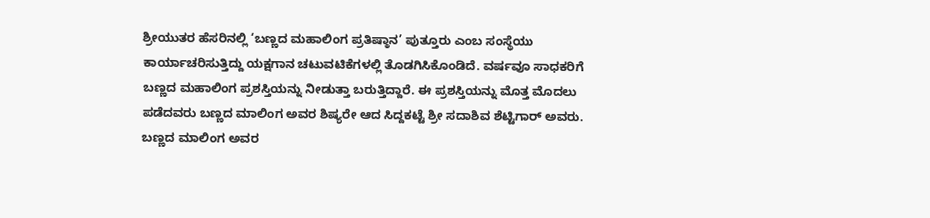ಶ್ರೀಯುತರ ಹೆಸರಿನಲ್ಲಿ ‘ಬಣ್ಣದ ಮಹಾಲಿಂಗ ಪ್ರತಿಷ್ಠಾನ’ ಪುತ್ತೂರು ಎಂಬ ಸಂಸ್ಥೆಯು ಕಾರ್ಯಾಚರಿಸುತ್ತಿದ್ದು ಯಕ್ಷಗಾನ ಚಟುವಟಿಕೆಗಳಲ್ಲಿ ತೊಡಗಿಸಿಕೊಂಡಿದೆ. ವರ್ಷವೂ ಸಾಧಕರಿಗೆ ಬಣ್ಣದ ಮಹಾಲಿಂಗ ಪ್ರಶಸ್ತಿಯನ್ನು ನೀಡುತ್ತಾ ಬರುತ್ತಿದ್ದಾರೆ. ಈ ಪ್ರಶಸ್ತಿಯನ್ನು ಮೊತ್ತ ಮೊದಲು ಪಡೆದವರು ಬಣ್ಣದ ಮಾಲಿಂಗ ಅವರ ಶಿಷ್ಯರೇ ಆದ ಸಿದ್ದಕಟ್ಟೆ ಶ್ರೀ ಸದಾಶಿವ ಶೆಟ್ಟಿಗಾರ್ ಅವರು. ಬಣ್ಣದ ಮಾಲಿಂಗ ಅವರ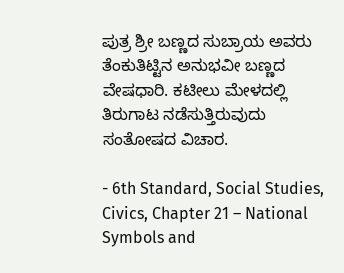ಪುತ್ರ ಶ್ರೀ ಬಣ್ಣದ ಸುಬ್ರಾಯ ಅವರು ತೆಂಕುತಿಟ್ಟಿನ ಅನುಭವೀ ಬಣ್ಣದ ವೇಷಧಾರಿ. ಕಟೀಲು ಮೇಳದಲ್ಲಿ ತಿರುಗಾಟ ನಡೆಸುತ್ತಿರುವುದು ಸಂತೋಷದ ವಿಚಾರ.

- 6th Standard, Social Studies, Civics, Chapter 21 – National Symbols and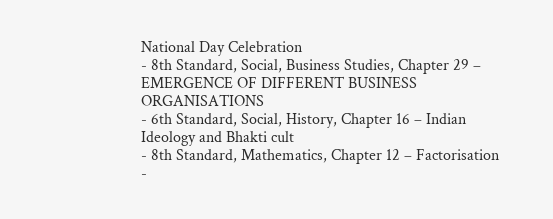National Day Celebration
- 8th Standard, Social, Business Studies, Chapter 29 – EMERGENCE OF DIFFERENT BUSINESS ORGANISATIONS
- 6th Standard, Social, History, Chapter 16 – Indian Ideology and Bhakti cult
- 8th Standard, Mathematics, Chapter 12 – Factorisation
-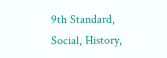9th Standard, Social, History,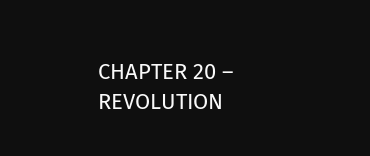CHAPTER 20 – REVOLUTION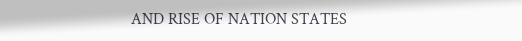AND RISE OF NATION STATES